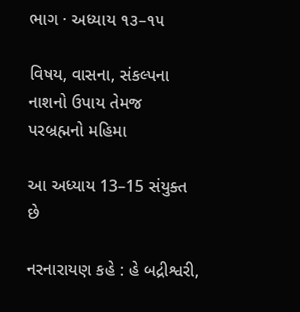ભાગ · અધ્યાય ૧૩–૧૫

વિષય, વાસના, સંકલ્પના નાશનો ઉપાય તેમજ પરબ્રહ્મનો મહિમા

આ અધ્યાય 13–15 સંયુક્ત છે

નરનારાયણ કહે : હે બદ્રીશ્વરી,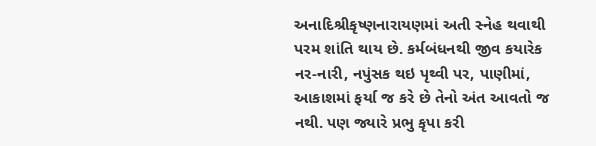અનાદિશ્રીકૃષ્ણનારાયણમાં અતી સ્નેહ થવાથી પરમ શાંતિ થાય છે. કર્મબંધનથી જીવ કયારેક નર-નારી, નપુંસક થઇ પૃથ્વી પર, પાણીમાં, આકાશમાં ફર્યા જ કરે છે તેનો અંત આવતો જ નથી. પણ જ્યારે પ્રભુ કૃપા કરી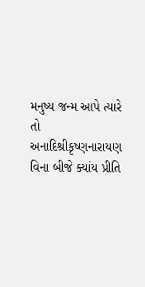મનુષ્ય જન્મ આપે ત્યારે તો અનાદિશ્રીકૃષ્ણનારાયણ વિના બીજે ક્યાંય પ્રીતિ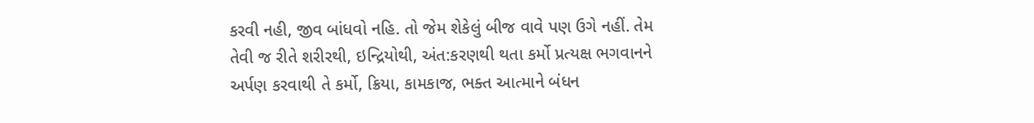કરવી નહી, જીવ બાંધવો નહિ. તો જેમ શેકેલું બીજ વાવે પણ ઉગે નહીં. તેમ તેવી જ રીતે શરીરથી, ઇન્દ્રિયોથી, અંત:કરણથી થતા કર્મો પ્રત્યક્ષ ભગવાનને અર્પણ કરવાથી તે કર્મો, ક્રિયા, કામકાજ, ભક્ત આત્માને બંધન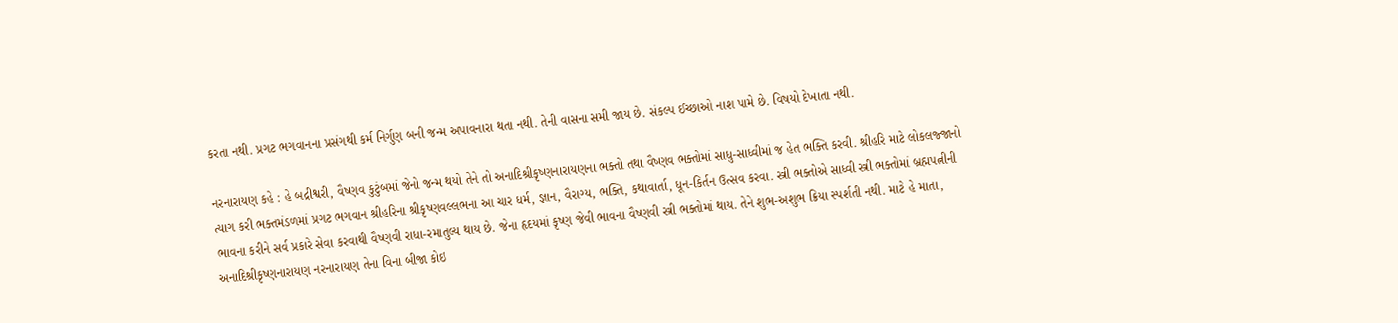કરતા નથી. પ્રગટ ભગવાનના પ્રસંગથી કર્મ નિર્ગુણ બની જન્મ અપાવનારા થતા નથી. તેની વાસના સમી જાય છે. સંકલ્પ ઈચ્છાઓ નાશ પામે છે. વિષયો દેખાતા નથી.

નરનારાયણ કહે : હે બદ્રીશ્વરી, વૈષ્ણવ કુટુંબમાં જેનો જન્મ થયો તેને તો અનાદિશ્રીકૃષ્ણનારાયણના ભક્તો તથા વૈષ્ણવ ભક્તોમાં સાધુ-સાધ્વીમાં જ હેત ભક્તિ કરવી. શ્રીહરિ માટે લોકલજ્જાનો ત્યાગ કરી ભક્તમંડળમાં પ્રગટ ભગવાન શ્રીહરિના શ્રીકૃષ્ણવલ્લભના આ ચાર ધર્મ, જ્ઞાન, વૈરાગ્ય, ભક્તિ, કથાવાર્તા, ધૂન-કિર્તન ઉત્સવ કરવા. સ્ત્રી ભક્તોએ સાધ્વી સ્ત્રી ભક્તોમાં બ્રહ્મપત્નીની ભાવના કરીને સર્વ પ્રકારે સેવા કરવાથી વૈષ્ણવી રાધા-રમાતુલ્ય થાય છે. જેના હૃદયમાં કૃષ્ણ જેવી ભાવના વૈષ્ણવી સ્ત્રી ભક્તોમાં થાય. તેને શુભ-અશુભ ક્રિયા સ્પર્શતી નથી. માટે હે માતા, અનાદિશ્રીકૃષ્ણનારાયણ નરનારાયણ તેના વિના બીજા કોઇ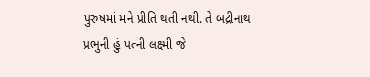પુરુષમાં મને પ્રીતિ થતી નથી. તે બદ્રીનાથ પ્રભુની હું પત્ની લક્ષ્મી જે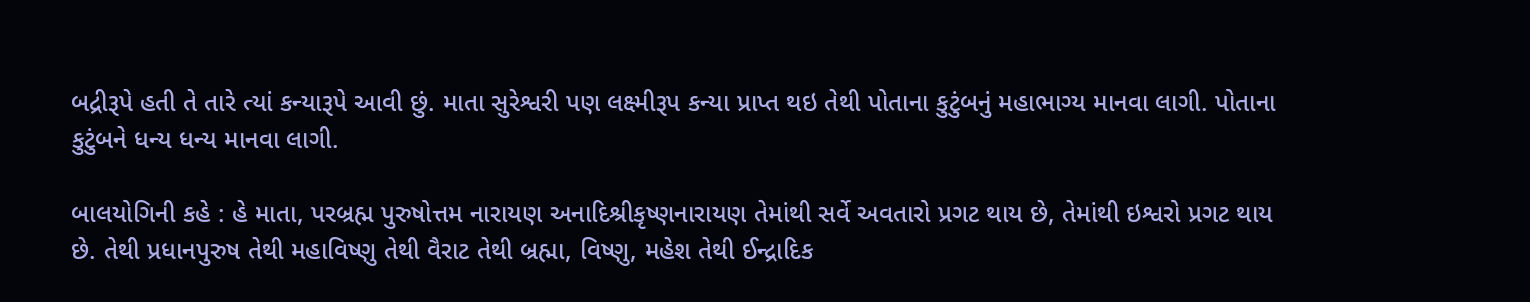બદ્રીરૂપે હતી તે તારે ત્યાં કન્યારૂપે આવી છું. માતા સુરેશ્વરી પણ લક્ષ્મીરૂપ કન્યા પ્રાપ્ત થઇ તેથી પોતાના કુટુંબનું મહાભાગ્ય માનવા લાગી. પોતાના કુટુંબને ધન્ય ધન્ય માનવા લાગી.

બાલયોગિની કહે : હે માતા, પરબ્રહ્મ પુરુષોત્તમ નારાયણ અનાદિશ્રીકૃષ્ણનારાયણ તેમાંથી સર્વે અવતારો પ્રગટ થાય છે, તેમાંથી ઇશ્વરો પ્રગટ થાય છે. તેથી પ્રધાનપુરુષ તેથી મહાવિષ્ણુ તેથી વૈરાટ તેથી બ્રહ્મા, વિષ્ણુ, મહેશ તેથી ઈન્દ્રાદિક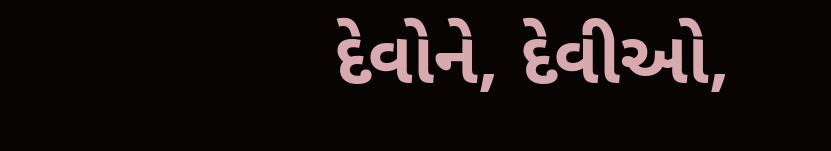દેવોને, દેવીઓ,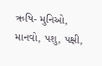ઋષિ- મુનિઓ, માનવો, પશુ, પક્ષી,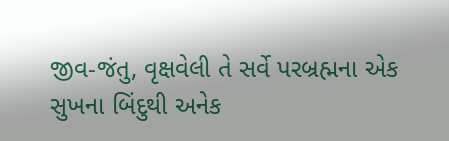જીવ-જંતુ, વૃક્ષવેલી તે સર્વે પરબ્રહ્મના એક સુખના બિંદુથી અનેક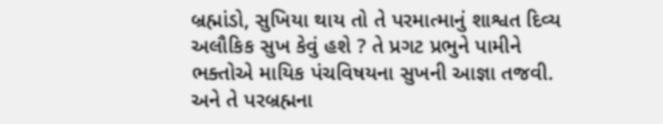બ્રહ્માંડો, સુખિયા થાય તો તે પરમાત્માનું શાશ્વત દિવ્ય અલૌકિક સુખ કેવું હશે ? તે પ્રગટ પ્રભુને પામીને ભક્તોએ માયિક પંચવિષયના સુખની આજ્ઞા તજવી. અને તે પરબ્રહ્મના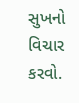સુખનો વિચાર કરવો.